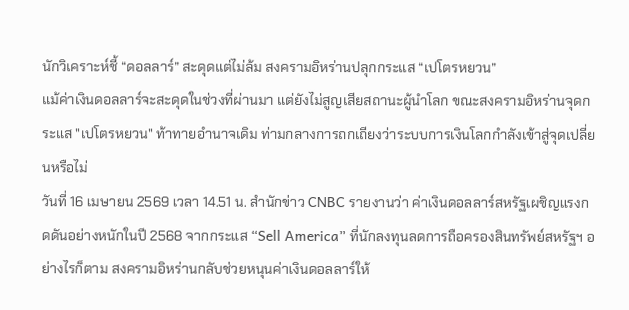นักวิเคราะห์ชี้ “ดอลลาร์” สะดุดแต่ไม่ล้ม สงครามอิหร่านปลุกกระแส “เปโตรหยวน”
แม้ค่าเงินดอลลาร์จะสะดุดในช่วงที่ผ่านมา แต่ยังไม่สูญเสียสถานะผู้นำโลก ขณะสงครามอิหร่านจุดกระแส "เปโตรหยวน" ท้าทายอำนาจเดิม ท่ามกลางการถกเถียงว่าระบบการเงินโลกกำลังเข้าสู่จุดเปลี่ยนหรือไม่
วันที่ 16 เมษายน 2569 เวลา 14.51 น. สำนักข่าว CNBC รายงานว่า ค่าเงินดอลลาร์สหรัฐเผชิญแรงกดดันอย่างหนักในปี 2568 จากกระแส “Sell America” ที่นักลงทุนลดการถือครองสินทรัพย์สหรัฐฯ อย่างไรก็ตาม สงครามอิหร่านกลับช่วยหนุนค่าเงินดอลลาร์ให้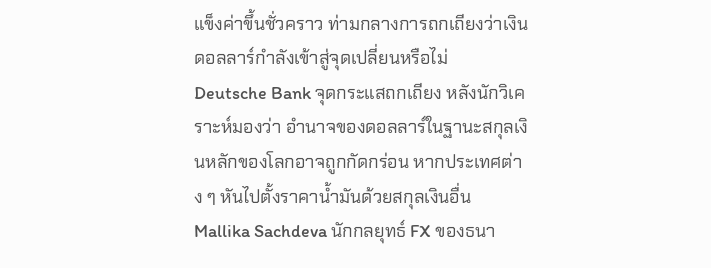แข็งค่าขึ้นชั่วคราว ท่ามกลางการถกเถียงว่าเงินดอลลาร์กำลังเข้าสู่จุดเปลี่ยนหรือไม่
Deutsche Bank จุดกระแสถกเถียง หลังนักวิเคราะห์มองว่า อำนาจของดอลลาร์ในฐานะสกุลเงินหลักของโลกอาจถูกกัดกร่อน หากประเทศต่าง ๆ หันไปตั้งราคาน้ำมันด้วยสกุลเงินอื่น
Mallika Sachdeva นักกลยุทธ์ FX ของธนา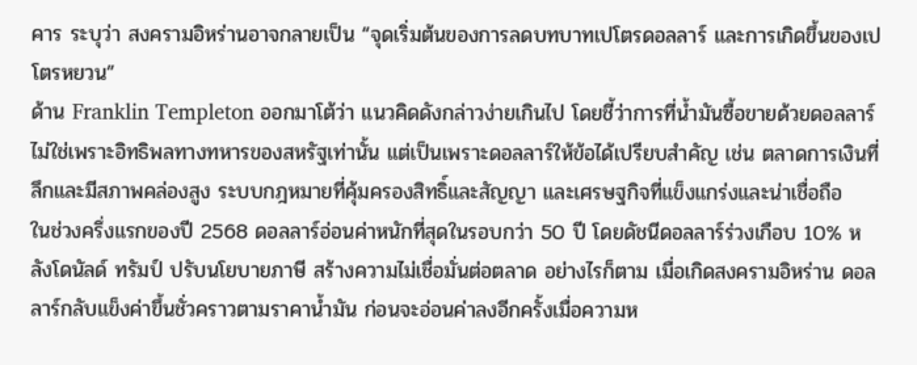คาร ระบุว่า สงครามอิหร่านอาจกลายเป็น “จุดเริ่มต้นของการลดบทบาทเปโตรดอลลาร์ และการเกิดขึ้นของเปโตรหยวน”
ด้าน Franklin Templeton ออกมาโต้ว่า แนวคิดดังกล่าวง่ายเกินไป โดยชี้ว่าการที่น้ำมันซื้อขายด้วยดอลลาร์ ไม่ใช่เพราะอิทธิพลทางทหารของสหรัฐเท่านั้น แต่เป็นเพราะดอลลาร์ให้ข้อได้เปรียบสำคัญ เช่น ตลาดการเงินที่ลึกและมีสภาพคล่องสูง ระบบกฎหมายที่คุ้มครองสิทธิ์และสัญญา และเศรษฐกิจที่แข็งแกร่งและน่าเชื่อถือ
ในช่วงครึ่งแรกของปี 2568 ดอลลาร์อ่อนค่าหนักที่สุดในรอบกว่า 50 ปี โดยดัชนีดอลลาร์ร่วงเกือบ 10% หลังโดนัลด์ ทรัมป์ ปรับนโยบายภาษี สร้างความไม่เชื่อมั่นต่อตลาด อย่างไรก็ตาม เมื่อเกิดสงครามอิหร่าน ดอลลาร์กลับแข็งค่าขึ้นชั่วคราวตามราคาน้ำมัน ก่อนจะอ่อนค่าลงอีกครั้งเมื่อความห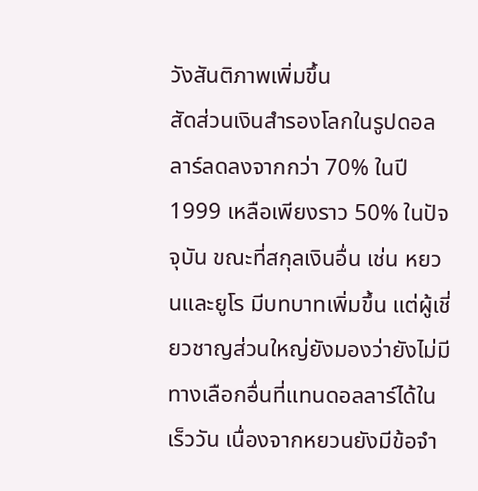วังสันติภาพเพิ่มขึ้น
สัดส่วนเงินสำรองโลกในรูปดอลลาร์ลดลงจากกว่า 70% ในปี 1999 เหลือเพียงราว 50% ในปัจจุบัน ขณะที่สกุลเงินอื่น เช่น หยวนและยูโร มีบทบาทเพิ่มขึ้น แต่ผู้เชี่ยวชาญส่วนใหญ่ยังมองว่ายังไม่มีทางเลือกอื่นที่แทนดอลลาร์ได้ในเร็ววัน เนื่องจากหยวนยังมีข้อจำ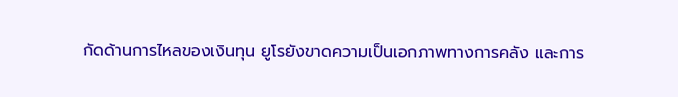กัดด้านการไหลของเงินทุน ยูโรยังขาดความเป็นเอกภาพทางการคลัง และการ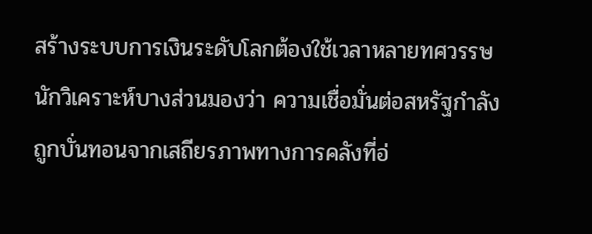สร้างระบบการเงินระดับโลกต้องใช้เวลาหลายทศวรรษ
นักวิเคราะห์บางส่วนมองว่า ความเชื่อมั่นต่อสหรัฐกำลังถูกบั่นทอนจากเสถียรภาพทางการคลังที่อ่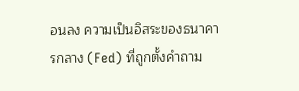อนลง ความเป็นอิสระของธนาคารกลาง (Fed) ที่ถูกตั้งคำถาม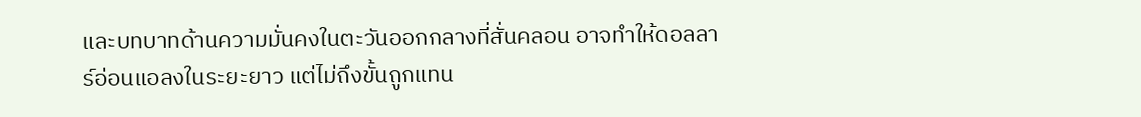และบทบาทด้านความมั่นคงในตะวันออกกลางที่สั่นคลอน อาจทำให้ดอลลาร์อ่อนแอลงในระยะยาว แต่ไม่ถึงขั้นถูกแทน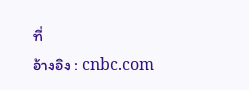ที่
อ้างอิง : cnbc.com